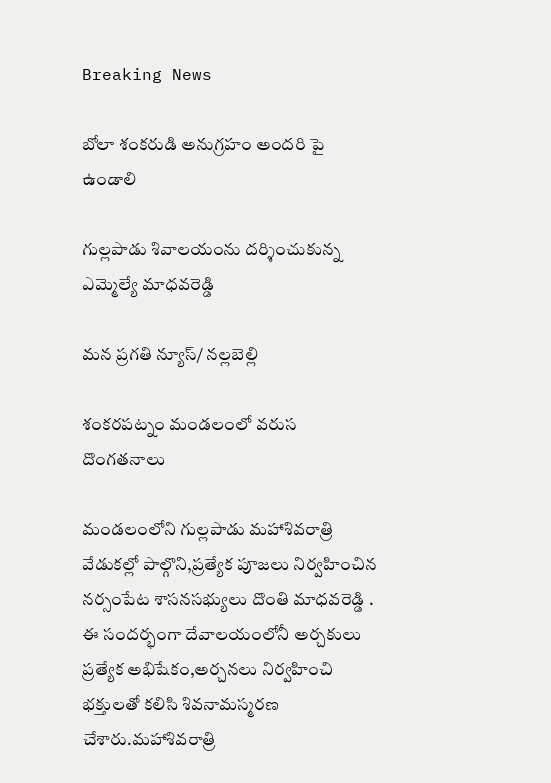Breaking News

బోలా శంకరుడి అనుగ్రహం అందరి పై ఉండాలి

గుల్లపాడు శివాలయంను దర్శించుకున్న ఎమ్మెల్యే మాధవరెడ్డి

మన ప్రగతి న్యూస్/ నల్లబెల్లి

శంకరపట్నం మండలంలో వరుస దొంగతనాలు

మండలంలోని గుల్లపాడు మహాశివరాత్రి వేడుకల్లో పాల్గొని,ప్రత్యేక పూజలు నిర్వహించిన నర్సంపేట శాసనసభ్యులు దొంతి మాధవరెడ్డి . ఈ సందర్భంగా దేవాలయంలోనీ అర్చకులు ప్రత్యేక అభిషేకం,అర్చనలు నిర్వహించి భక్తులతో కలిసి శివనామస్మరణ చేశారు.మహాశివరాత్రి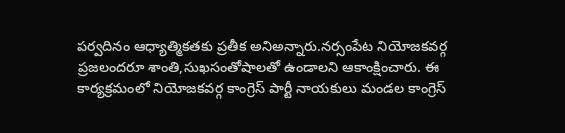పర్వదినం ఆధ్యాత్మికతకు ప్రతీక అనిఅన్నారు.నర్సంపేట నియోజకవర్గ ప్రజలందరూ శాంతి,సుఖసంతోషాలతో ఉండాలని ఆకాంక్షించారు. ఈ కార్యక్రమంలో నియోజకవర్గ కాంగ్రెస్ పార్టీ నాయకులు మండల కాంగ్రెస్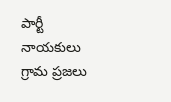పార్టీ నాయకులు గ్రామ ప్రజలు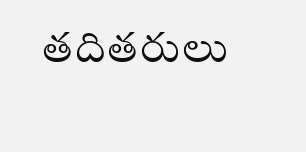తదితరులు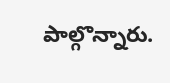పాల్గొన్నారు.